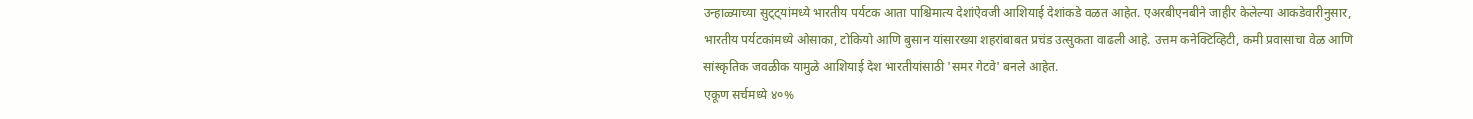उन्हाळ्याच्या सुट्ट्यांमध्ये भारतीय पर्यटक आता पाश्चिमात्य देशांऐवजी आशियाई देशांकडे वळत आहेत. एअरबीएनबीने जाहीर केलेल्या आकडेवारीनुसार, भारतीय पर्यटकांमध्ये ओसाका, टोकियो आणि बुसान यांसारख्या शहरांबाबत प्रचंड उत्सुकता वाढली आहे. उत्तम कनेक्टिव्हिटी, कमी प्रवासाचा वेळ आणि सांस्कृतिक जवळीक यामुळे आशियाई देश भारतीयांसाठी 'समर गेटवे' बनले आहेत.
एकूण सर्चमध्ये ४०%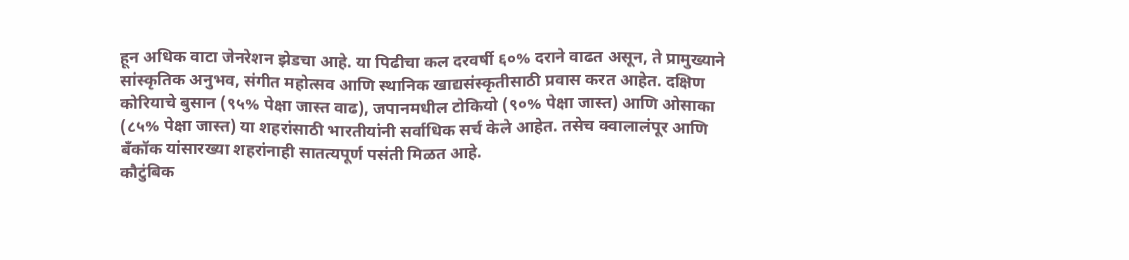हून अधिक वाटा जेनरेशन झेडचा आहे. या पिढीचा कल दरवर्षी ६०% दराने वाढत असून, ते प्रामुख्याने सांस्कृतिक अनुभव, संगीत महोत्सव आणि स्थानिक खाद्यसंस्कृतीसाठी प्रवास करत आहेत. दक्षिण कोरियाचे बुसान (९५% पेक्षा जास्त वाढ), जपानमधील टोकियो (९०% पेक्षा जास्त) आणि ओसाका (८५% पेक्षा जास्त) या शहरांसाठी भारतीयांनी सर्वाधिक सर्च केले आहेत. तसेच क्वालालंपूर आणि बँकॉक यांसारख्या शहरांनाही सातत्यपूर्ण पसंती मिळत आहे.
कौटुंबिक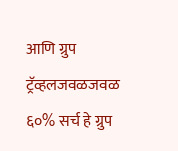आणि ग्रुप ट्रॅव्हलजवळजवळ ६०% सर्च हे ग्रुप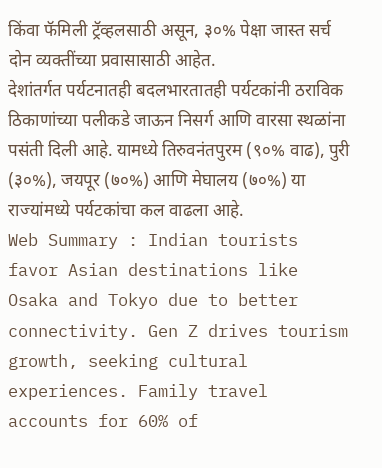किंवा फॅमिली ट्रॅव्हलसाठी असून, ३०% पेक्षा जास्त सर्च दोन व्यक्तींच्या प्रवासासाठी आहेत.
देशांतर्गत पर्यटनातही बदलभारतातही पर्यटकांनी ठराविक ठिकाणांच्या पलीकडे जाऊन निसर्ग आणि वारसा स्थळांना पसंती दिली आहे. यामध्ये तिरुवनंतपुरम (९०% वाढ), पुरी (३०%), जयपूर (७०%) आणि मेघालय (७०%) या राज्यांमध्ये पर्यटकांचा कल वाढला आहे.
Web Summary : Indian tourists favor Asian destinations like Osaka and Tokyo due to better connectivity. Gen Z drives tourism growth, seeking cultural experiences. Family travel accounts for 60% of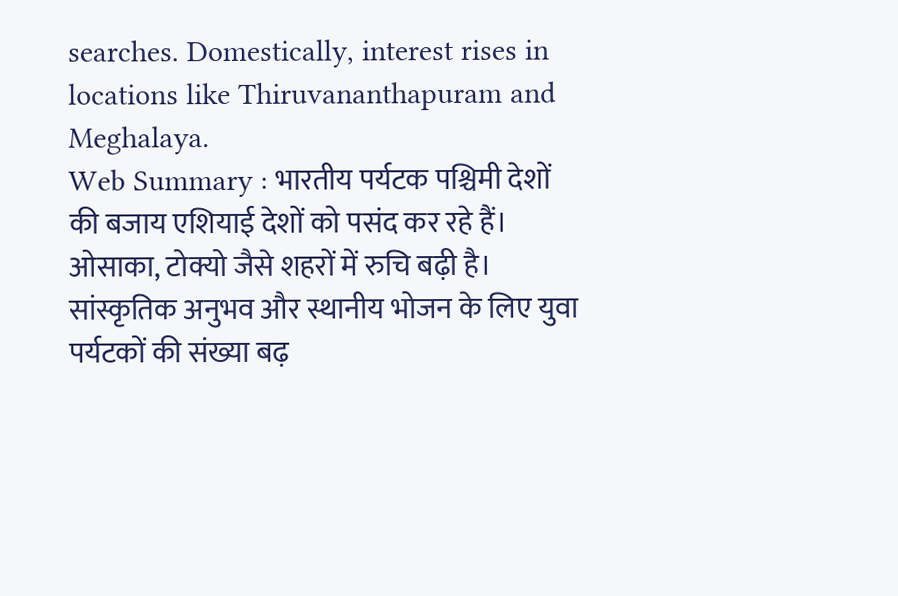searches. Domestically, interest rises in locations like Thiruvananthapuram and Meghalaya.
Web Summary : भारतीय पर्यटक पश्चिमी देशों की बजाय एशियाई देशों को पसंद कर रहे हैं। ओसाका, टोक्यो जैसे शहरों में रुचि बढ़ी है। सांस्कृतिक अनुभव और स्थानीय भोजन के लिए युवा पर्यटकों की संख्या बढ़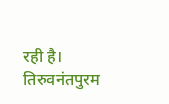रही है। तिरुवनंतपुरम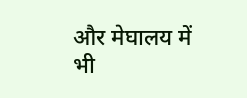और मेघालय में भी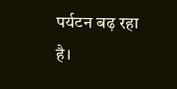पर्यटन बढ़ रहा है।